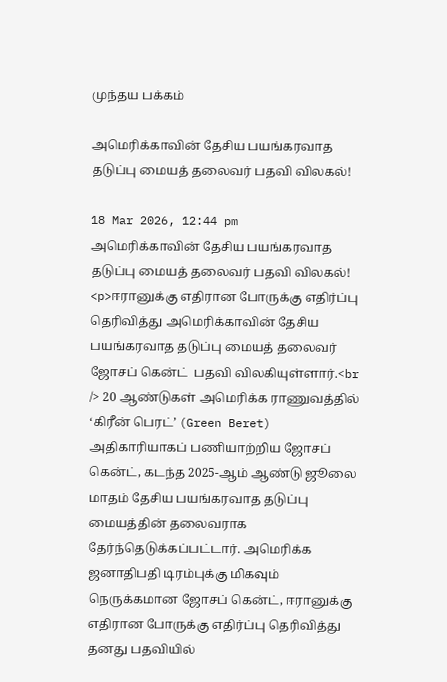முந்தய பக்கம்

அமெரிக்காவின் தேசிய பயங்கரவாத தடுப்பு மையத் தலைவர் பதவி விலகல்!

18 Mar 2026, 12:44 pm
அமெரிக்காவின் தேசிய பயங்கரவாத தடுப்பு மையத் தலைவர் பதவி விலகல்!
<p>ஈரானுக்கு எதிரான போருக்கு எதிர்ப்பு தெரிவித்து அமெரிக்காவின் தேசிய பயங்கரவாத தடுப்பு மையத் தலைவர் ஜோசப் கென்ட்  பதவி விலகியுள்ளார்.<br /> 20 ஆண்டுகள் அமெரிக்க ராணுவத்தில் ‘கிரீன் பெரட்’ (Green Beret) அதிகாரியாகப் பணியாற்றிய ஜோசப் கென்ட், கடந்த 2025-ஆம் ஆண்டு ஜூலை மாதம் தேசிய பயங்கரவாத தடுப்பு மையத்தின் தலைவராக தேர்ந்தெடுக்கப்பட்டார். அமெரிக்க ஜனாதிபதி டிரம்புக்கு மிகவும் நெருக்கமான ஜோசப் கென்ட், ஈரானுக்கு எதிரான போருக்கு எதிர்ப்பு தெரிவித்து தனது பதவியில்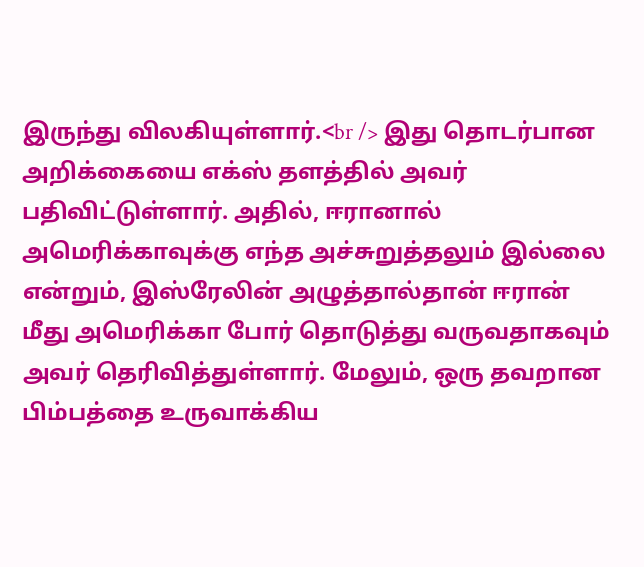இருந்து விலகியுள்ளார்.<br /> இது தொடர்பான அறிக்கையை எக்ஸ் தளத்தில் அவர் பதிவிட்டுள்ளார். அதில், ஈரானால் அமெரிக்காவுக்கு எந்த அச்சுறுத்தலும் இல்லை என்றும், இஸ்ரேலின் அழுத்தால்தான் ஈரான் மீது அமெரிக்கா போர் தொடுத்து வருவதாகவும் அவர் தெரிவித்துள்ளார். மேலும், ஒரு தவறான பிம்பத்தை உருவாக்கிய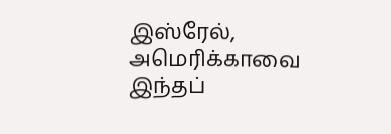இஸ்ரேல், அமெரிக்காவை இந்தப்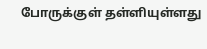போருக்குள் தள்ளியுள்ளது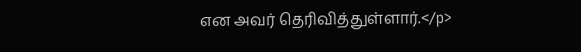என அவர் தெரிவித்துள்ளார்.</p>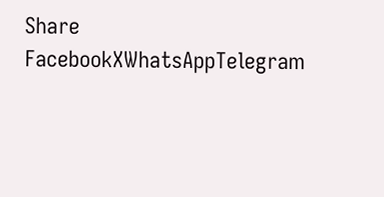Share
FacebookXWhatsAppTelegram